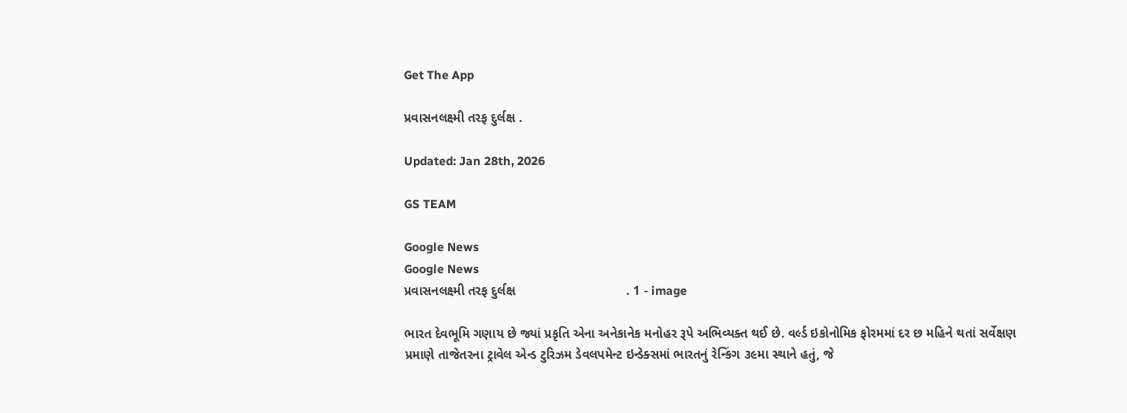Get The App

પ્રવાસનલક્ષ્મી તરફ દુર્લક્ષ .

Updated: Jan 28th, 2026

GS TEAM

Google News
Google News
પ્રવાસનલક્ષ્મી તરફ દુર્લક્ષ                               . 1 - image

ભારત દેવભૂમિ ગણાય છે જ્યાં પ્રકૃતિ એના અનેકાનેક મનોહર રૂપે અભિવ્યક્ત થઈ છે. વર્લ્ડ ઇકોનોમિક ફોરમમાં દર છ મહિને થતાં સર્વેક્ષણ પ્રમાણે તાજેતરના ટ્રાવેલ એન્ડ ટુરિઝમ ડેવલપમેન્ટ ઇન્ડેક્સમાં ભારતનું રેન્કિંગ ૩૯મા સ્થાને હતું, જે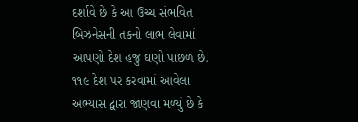દર્શાવે છે કે આ ઉચ્ચ સંભવિત બિઝનેસની તકનો લાભ લેવામાં આપણો દેશ હજુ ઘણો પાછળ છે. ૧૧૯ દેશ પર કરવામાં આવેલા અભ્યાસ દ્વારા જાણવા મળ્યું છે કે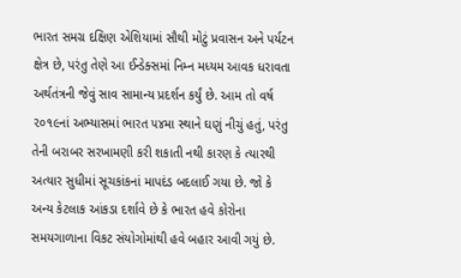ભારત સમગ્ર દક્ષિણ એશિયામાં સૌથી મોટું પ્રવાસન અને પર્યટન ક્ષેત્ર છે, પરંતુ તેણે આ ઈન્ડેક્સમાં નિમ્ન મધ્યમ આવક ધરાવતા અર્થતંત્રની જેવું સાવ સામાન્ય પ્રદર્શન કર્યું છે. આમ તો વર્ષ ૨૦૧૯નાં અભ્યાસમાં ભારત ૫૪મા સ્થાને ઘણું નીચું હતું, પરંતુ તેની બરાબર સરખામણી કરી શકાતી નથી કારણ કે ત્યારથી અત્યાર સુધીમાં સૂચકાંકનાં માપદંડ બદલાઈ ગયા છે. જો કે અન્ય કેટલાક આંકડા દર્શાવે છે કે ભારત હવે કોરોના સમયગાળાના વિકટ સંયોગોમાંથી હવે બહાર આવી ગયું છે.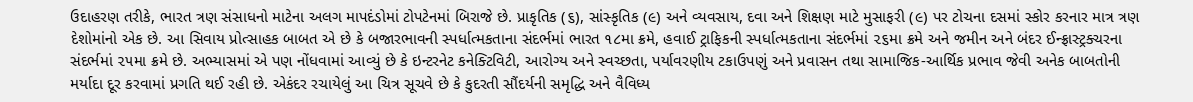ઉદાહરણ તરીકે, ભારત ત્રણ સંસાધનો માટેના અલગ માપદંડોમાં ટોપટેનમાં બિરાજે છે. પ્રાકૃતિક (૬), સાંસ્કૃતિક (૯) અને વ્યવસાય, દવા અને શિક્ષણ માટે મુસાફરી (૯) પર ટોચના દસમાં સ્કોર કરનાર માત્ર ત્રણ દેશોમાંનો એક છે. આ સિવાય પ્રોત્સાહક બાબત એ છે કે બજારભાવની સ્પર્ધાત્મકતાના સંદર્ભમાં ભારત ૧૮મા ક્રમે, હવાઈ ટ્રાફિકની સ્પર્ધાત્મકતાના સંદર્ભમાં ૨૬મા ક્રમે અને જમીન અને બંદર ઈન્ફ્રાસ્ટ્રક્ચરના સંદર્ભમાં ૨૫મા ક્રમે છે. અભ્યાસમાં એ પણ નોંધવામાં આવ્યું છે કે ઇન્ટરનેટ કનેક્ટિવિટી, આરોગ્ય અને સ્વચ્છતા, પર્યાવરણીય ટકાઉપણું અને પ્રવાસન તથા સામાજિક-આર્થિક પ્રભાવ જેવી અનેક બાબતોની મર્યાદા દૂર કરવામાં પ્રગતિ થઈ રહી છે. એકંદર રચાયેલું આ ચિત્ર સૂચવે છે કે કુદરતી સૌંદર્યની સમૃદ્ધિ અને વૈવિધ્ય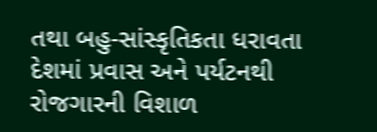તથા બહુ-સાંસ્કૃતિકતા ધરાવતા દેશમાં પ્રવાસ અને પર્યટનથી રોજગારની વિશાળ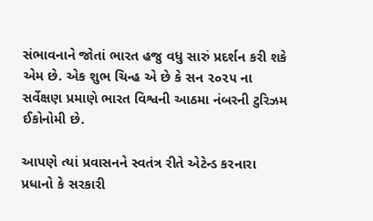સંભાવનાને જોતાં ભારત હજુ વધુ સારું પ્રદર્શન કરી શકે એમ છે. એક શુભ ચિન્હ એ છે કે સન ૨૦૨૫ ના સર્વેક્ષણ પ્રમાણે ભારત વિશ્વની આઠમા નંબરની ટુરિઝમ ઈકોનોમી છે.

આપણે ત્યાં પ્રવાસનને સ્વતંત્ર રીતે એટેન્ડ કરનારા પ્રધાનો કે સરકારી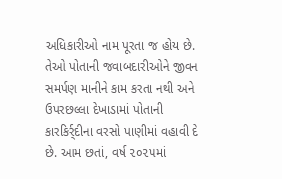અધિકારીઓ નામ પૂરતા જ હોય છે. તેઓ પોતાની જવાબદારીઓને જીવન સમર્પણ માનીને કામ કરતા નથી અને ઉપરછલ્લા દેખાડામાં પોતાની કારકિર્ર્દીના વરસો પાણીમાં વહાવી દે છે. આમ છતાં, વર્ષ ૨૦૨૫માં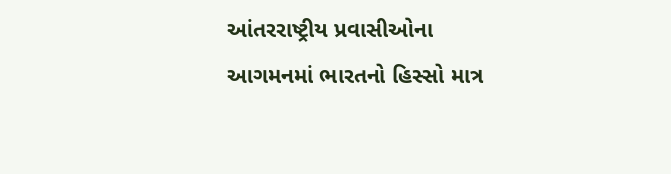આંતરરાષ્ટ્રીય પ્રવાસીઓના આગમનમાં ભારતનો હિસ્સો માત્ર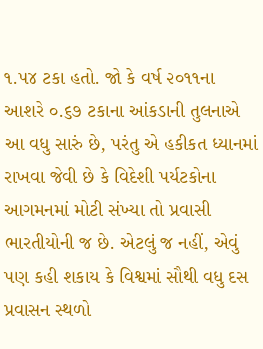૧.૫૪ ટકા હતો. જો કે વર્ષ ૨૦૧૧ના આશરે ૦.૬૭ ટકાના આંકડાની તુલનાએ આ વધુ સારું છે, પરંતુ એ હકીકત ધ્યાનમાં રાખવા જેવી છે કે વિદેશી પર્યટકોના આગમનમાં મોટી સંખ્યા તો પ્રવાસી ભારતીયોની જ છે. એટલું જ નહીં, એવું પણ કહી શકાય કે વિશ્વમાં સૌથી વધુ દસ પ્રવાસન સ્થળો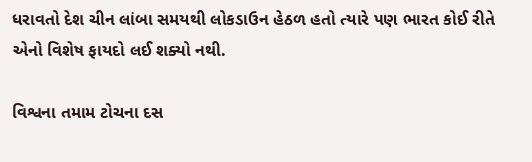ધરાવતો દેશ ચીન લાંબા સમયથી લોકડાઉન હેઠળ હતો ત્યારે પણ ભારત કોઈ રીતે એનો વિશેષ ફાયદો લઈ શક્યો નથી.

વિશ્વના તમામ ટોચના દસ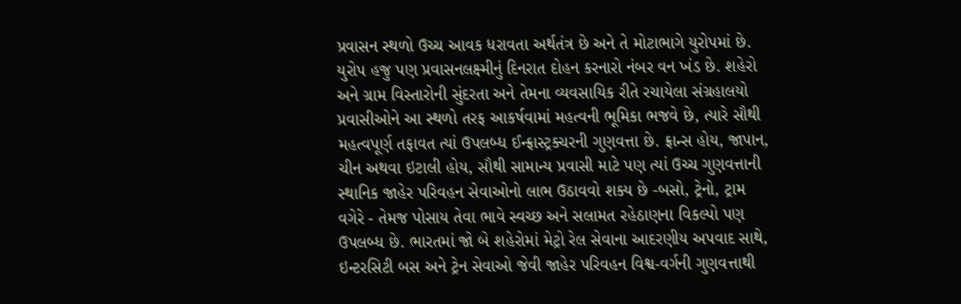પ્રવાસન સ્થળો ઉચ્ચ આવક ધરાવતા અર્થતંત્ર છે અને તે મોટાભાગે યુરોપમાં છે. યુરોપ હજુ પણ પ્રવાસનલક્ષ્મીનું દિનરાત દોહન કરનારો નંબર વન ખંડ છે. શહેરો અને ગ્રામ વિસ્તારોની સુંદરતા અને તેમના વ્યવસાયિક રીતે રચાયેલા સંગ્રહાલયો પ્રવાસીઓને આ સ્થળો તરફ આકર્ષવામાં મહત્વની ભૂમિકા ભજવે છે, ત્યારે સૌથી મહત્વપૂર્ણ તફાવત ત્યાં ઉપલબ્ધ ઈન્ફ્રાસ્ટ્રક્ચરની ગુણવત્તા છે. ફ્રાન્સ હોય, જાપાન, ચીન અથવા ઇટાલી હોય, સૌથી સામાન્ય પ્રવાસી માટે પણ ત્યાં ઉચ્ચ ગુણવત્તાની સ્થાનિક જાહેર પરિવહન સેવાઓનો લાભ ઉઠાવવો શક્ય છે -બસો, ટ્રેનો, ટ્રામ વગેરે - તેમજ પોસાય તેવા ભાવે સ્વચ્છ અને સલામત રહેઠાણના વિકલ્પો પણ ઉપલબ્ધ છે. ભારતમાં જો બે શહેરોમાં મેટ્રો રેલ સેવાના આદરણીય અપવાદ સાથે, ઇન્ટરસિટી બસ અને ટ્રેન સેવાઓ જેવી જાહેર પરિવહન વિશ્વ-વર્ગની ગુણવત્તાથી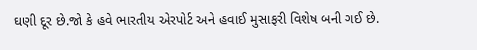ઘણી દૂર છે.જો કે હવે ભારતીય એરપોર્ટ અને હવાઈ મુસાફરી વિશેષ બની ગઈ છે.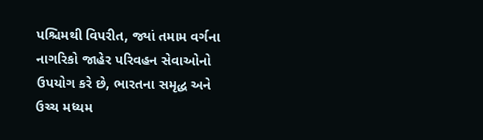પશ્ચિમથી વિપરીત, જ્યાં તમામ વર્ગના નાગરિકો જાહેર પરિવહન સેવાઓનો ઉપયોગ કરે છે, ભારતના સમૃદ્ધ અને ઉચ્ચ મધ્યમ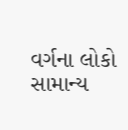વર્ગના લોકો સામાન્ય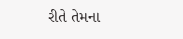રીતે તેમના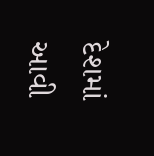દેશમાં આવી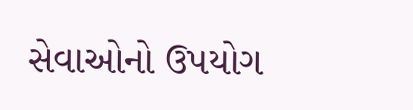સેવાઓનો ઉપયોગ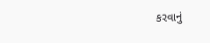કરવાનું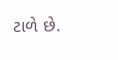ટાળે છે.